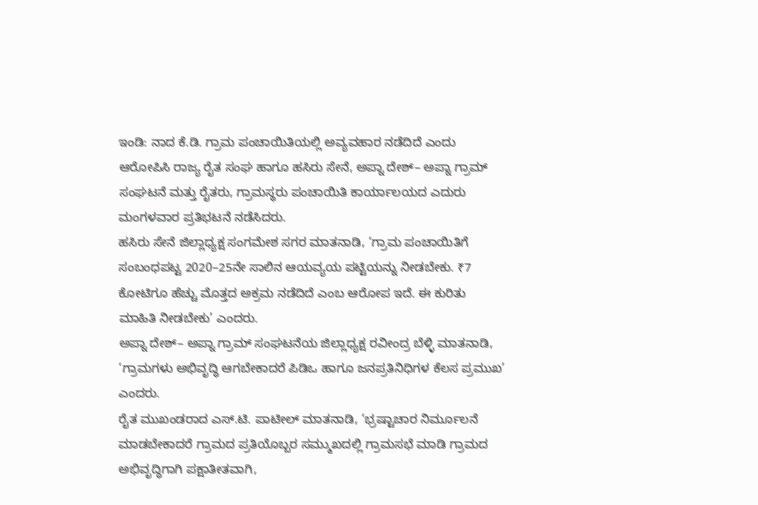ಇಂಡಿ: ನಾದ ಕೆ.ಡಿ. ಗ್ರಾಮ ಪಂಚಾಯಿತಿಯಲ್ಲಿ ಅವ್ಯವಹಾರ ನಡೆದಿದೆ ಎಂದು ಆರೋಪಿಸಿ ರಾಜ್ಯ ರೈತ ಸಂಘ ಹಾಗೂ ಹಸಿರು ಸೇನೆ, ಅಪ್ನಾ ದೇಶ್– ಅಪ್ನಾ ಗ್ರಾಮ್ ಸಂಘಟನೆ ಮತ್ತು ರೈತರು, ಗ್ರಾಮಸ್ಥರು ಪಂಚಾಯಿತಿ ಕಾರ್ಯಾಲಯದ ಎದುರು ಮಂಗಳವಾರ ಪ್ರತಿಭಟನೆ ನಡೆಸಿದರು.
ಹಸಿರು ಸೇನೆ ಜಿಲ್ಲಾಧ್ಯಕ್ಷ ಸಂಗಮೇಶ ಸಗರ ಮಾತನಾಡಿ, ‘ಗ್ರಾಮ ಪಂಚಾಯಿತಿಗೆ ಸಂಬಂಧಪಟ್ಟ 2020–25ನೇ ಸಾಲಿನ ಆಯವ್ಯಯ ಪಟ್ಟಿಯನ್ನು ನೀಡಬೇಕು. ₹7 ಕೋಟಿಗೂ ಹೆಚ್ಚು ಮೊತ್ತದ ಅಕ್ರಮ ನಡೆದಿದೆ ಎಂಬ ಆರೋಪ ಇದೆ. ಈ ಕುರಿತು ಮಾಹಿತಿ ನೀಡಬೇಕು’ ಎಂದರು.
ಅಪ್ನಾ ದೇಶ್– ಅಪ್ನಾ ಗ್ರಾಮ್ ಸಂಘಟನೆಯ ಜಿಲ್ಲಾಧ್ಯಕ್ಷ ರವೀಂದ್ರ ಬೆಳ್ಳಿ ಮಾತನಾಡಿ, ‘ಗ್ರಾಮಗಳು ಅಭಿವೃದ್ಧಿ ಆಗಬೇಕಾದರೆ ಪಿಡಿಒ ಹಾಗೂ ಜನಪ್ರತಿನಿಧಿಗಳ ಕೆಲಸ ಪ್ರಮುಖ’ ಎಂದರು.
ರೈತ ಮುಖಂಡರಾದ ಎಸ್.ಟಿ. ಪಾಟೀಲ್ ಮಾತನಾಡಿ, ‘ಭ್ರಷ್ಟಾಚಾರ ನಿರ್ಮೂಲನೆ ಮಾಡಬೇಕಾದರೆ ಗ್ರಾಮದ ಪ್ರತಿಯೊಬ್ಬರ ಸಮ್ಮುಖದಲ್ಲಿ ಗ್ರಾಮಸಭೆ ಮಾಡಿ ಗ್ರಾಮದ ಅಭಿವೃದ್ಧಿಗಾಗಿ ಪಕ್ಷಾತೀತವಾಗಿ,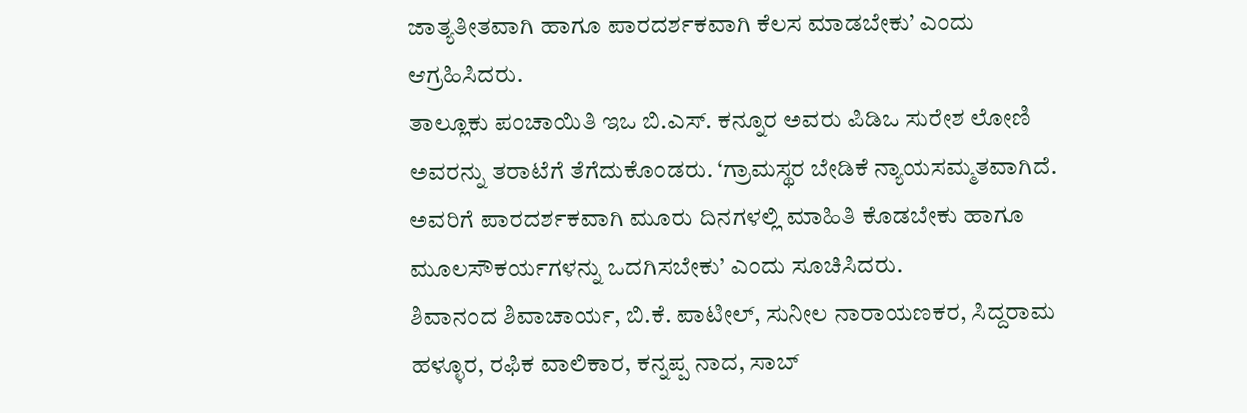ಜಾತ್ಯತೀತವಾಗಿ ಹಾಗೂ ಪಾರದರ್ಶಕವಾಗಿ ಕೆಲಸ ಮಾಡಬೇಕು’ ಎಂದು ಆಗ್ರಹಿಸಿದರು.
ತಾಲ್ಲೂಕು ಪಂಚಾಯಿತಿ ಇಒ ಬಿ.ಎಸ್. ಕನ್ನೂರ ಅವರು ಪಿಡಿಒ ಸುರೇಶ ಲೋಣಿ ಅವರನ್ನು ತರಾಟೆಗೆ ತೆಗೆದುಕೊಂಡರು. ‘ಗ್ರಾಮಸ್ಥರ ಬೇಡಿಕೆ ನ್ಯಾಯಸಮ್ಮತವಾಗಿದೆ. ಅವರಿಗೆ ಪಾರದರ್ಶಕವಾಗಿ ಮೂರು ದಿನಗಳಲ್ಲಿ ಮಾಹಿತಿ ಕೊಡಬೇಕು ಹಾಗೂ ಮೂಲಸೌಕರ್ಯಗಳನ್ನು ಒದಗಿಸಬೇಕು’ ಎಂದು ಸೂಚಿಸಿದರು.
ಶಿವಾನಂದ ಶಿವಾಚಾರ್ಯ, ಬಿ.ಕೆ. ಪಾಟೀಲ್, ಸುನೀಲ ನಾರಾಯಣಕರ, ಸಿದ್ದರಾಮ ಹಳ್ಳೂರ, ರಫಿಕ ವಾಲಿಕಾರ, ಕನ್ನಪ್ಪ ನಾದ, ಸಾಬ್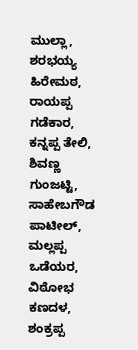ಮುಲ್ಲಾ, ಶರಭಯ್ಯ ಹಿರೇಮಠ, ರಾಯಪ್ಪ ಗಡೆಕಾರ, ಕನ್ನಪ್ಪ ತೇಲಿ, ಶಿವಣ್ಣ ಗುಂಜಟ್ಟಿ, ಸಾಹೇಬಗೌಡ ಪಾಟೀಲ್, ಮಲ್ಲಪ್ಪ ಒಡೆಯರ, ವಿಠೋಭ ಕಣದಳ, ಶಂಕ್ರಪ್ಪ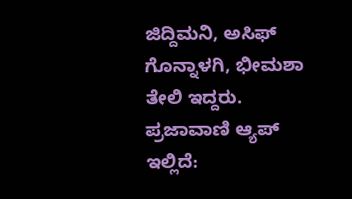ಜಿದ್ದಿಮನಿ, ಅಸಿಫ್ ಗೊನ್ನಾಳಗಿ, ಭೀಮಶಾ ತೇಲಿ ಇದ್ದರು.
ಪ್ರಜಾವಾಣಿ ಆ್ಯಪ್ ಇಲ್ಲಿದೆ: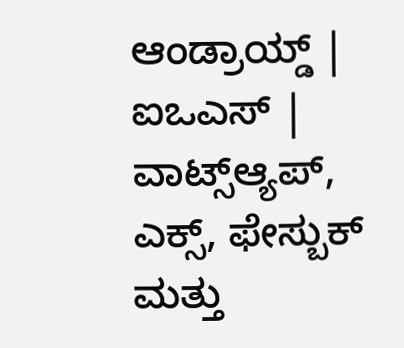ಆಂಡ್ರಾಯ್ಡ್ | ಐಒಎಸ್ | ವಾಟ್ಸ್ಆ್ಯಪ್, ಎಕ್ಸ್, ಫೇಸ್ಬುಕ್ ಮತ್ತು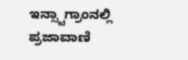ಇನ್ಸ್ಟಾಗ್ರಾಂನಲ್ಲಿ ಪ್ರಜಾವಾಣಿ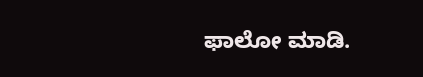ಫಾಲೋ ಮಾಡಿ.